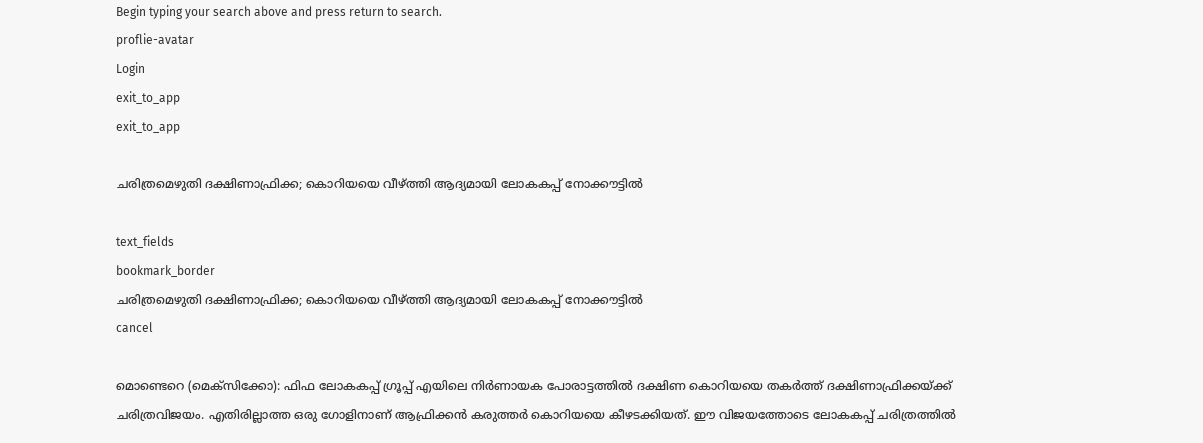Begin typing your search above and press return to search.
proflie-avatar
Login
exit_to_app
exit_to_app

ചരിത്രമെഴുതി ദക്ഷിണാഫ്രിക്ക; കൊറിയയെ വീഴ്ത്തി ആദ്യമായി ലോകകപ്പ് നോക്കൗട്ടിൽ

text_fields
bookmark_border
ചരിത്രമെഴുതി ദക്ഷിണാഫ്രിക്ക; കൊറിയയെ വീഴ്ത്തി ആദ്യമായി ലോകകപ്പ് നോക്കൗട്ടിൽ
cancel

മൊണ്ടെറെ (മെക്സിക്കോ): ഫിഫ ലോകകപ്പ് ഗ്രൂപ്പ് എയിലെ നിർണായക പോരാട്ടത്തിൽ ദക്ഷിണ കൊറിയയെ തകർത്ത് ദക്ഷിണാഫ്രിക്കയ്ക്ക് ചരിത്രവിജയം. എതിരില്ലാത്ത ഒരു ഗോളിനാണ് ആഫ്രിക്കൻ കരുത്തർ കൊറിയയെ കീഴടക്കിയത്. ഈ വിജയത്തോടെ ലോകകപ്പ് ചരിത്രത്തിൽ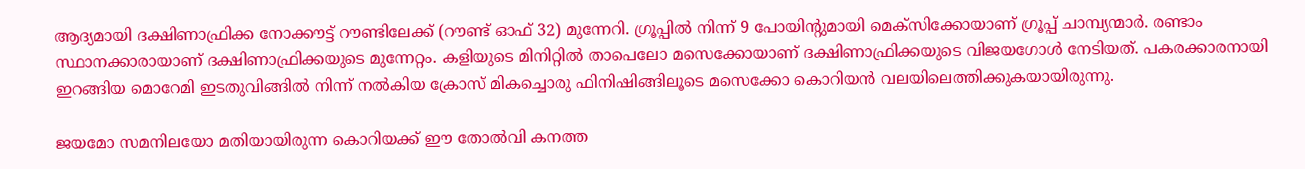ആദ്യമായി ദക്ഷിണാഫ്രിക്ക നോക്കൗട്ട് റൗണ്ടിലേക്ക് (റൗണ്ട് ഓഫ് 32) മുന്നേറി. ഗ്രൂപ്പിൽ നിന്ന് 9 പോയിന്റുമായി മെക്സിക്കോയാണ് ഗ്രൂപ്പ് ചാമ്പ്യന്മാർ. രണ്ടാം സ്ഥാനക്കാരായാണ് ദക്ഷിണാഫ്രിക്കയുടെ മുന്നേറ്റം. കളിയുടെ മിനിറ്റിൽ താപെലോ മസെക്കോയാണ് ദക്ഷിണാഫ്രിക്കയുടെ വിജയഗോൾ നേടിയത്. പകരക്കാരനായി ഇറങ്ങിയ മൊറേമി ഇടതുവിങ്ങിൽ നിന്ന് നൽകിയ ക്രോസ് മികച്ചൊരു ഫിനിഷിങ്ങിലൂടെ മസെക്കോ കൊറിയൻ വലയിലെത്തിക്കുകയായിരുന്നു.

ജയമോ സമനിലയോ മതിയായിരുന്ന കൊറിയക്ക് ഈ തോൽവി കനത്ത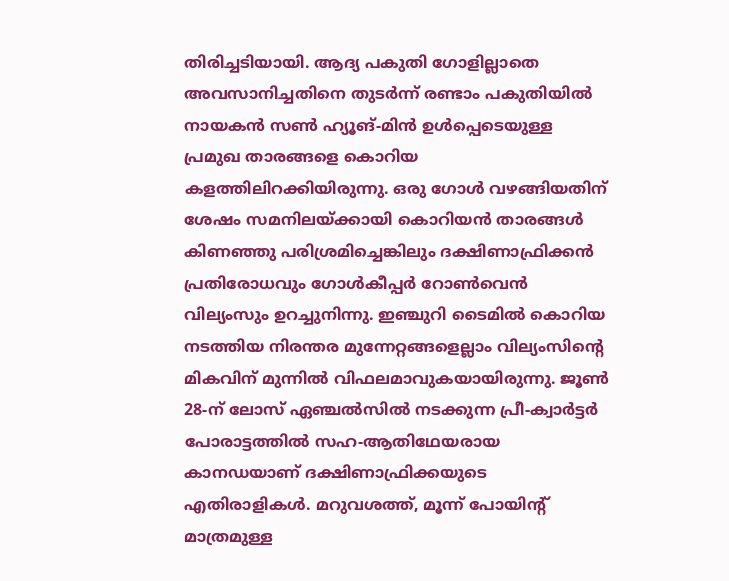തിരിച്ചടിയായി. ആദ്യ പകുതി ഗോളില്ലാതെ അവസാനിച്ചതിനെ തുടർന്ന് രണ്ടാം പകുതിയിൽ നായകൻ സൺ ഹ്യൂങ്-മിൻ ഉൾപ്പെടെയുള്ള പ്രമുഖ താരങ്ങളെ കൊറിയ കളത്തിലിറക്കിയിരുന്നു. ഒരു ഗോൾ വഴങ്ങിയതിന് ശേഷം സമനിലയ്ക്കായി കൊറിയൻ താരങ്ങൾ കിണഞ്ഞു പരിശ്രമിച്ചെങ്കിലും ദക്ഷിണാഫ്രിക്കൻ പ്രതിരോധവും ഗോൾകീപ്പർ റോൺവെൻ വില്യംസും ഉറച്ചുനിന്നു. ഇഞ്ചുറി ടൈമിൽ കൊറിയ നടത്തിയ നിരന്തര മുന്നേറ്റങ്ങളെല്ലാം വില്യംസിന്റെ മികവിന് മുന്നിൽ വിഫലമാവുകയായിരുന്നു. ജൂൺ 28-ന് ലോസ് ഏഞ്ചൽസിൽ നടക്കുന്ന പ്രീ-ക്വാർട്ടർ പോരാട്ടത്തിൽ സഹ-ആതിഥേയരായ കാനഡയാണ് ദക്ഷിണാഫ്രിക്കയുടെ എതിരാളികൾ. മറുവശത്ത്, മൂന്ന് പോയിന്റ് മാത്രമുള്ള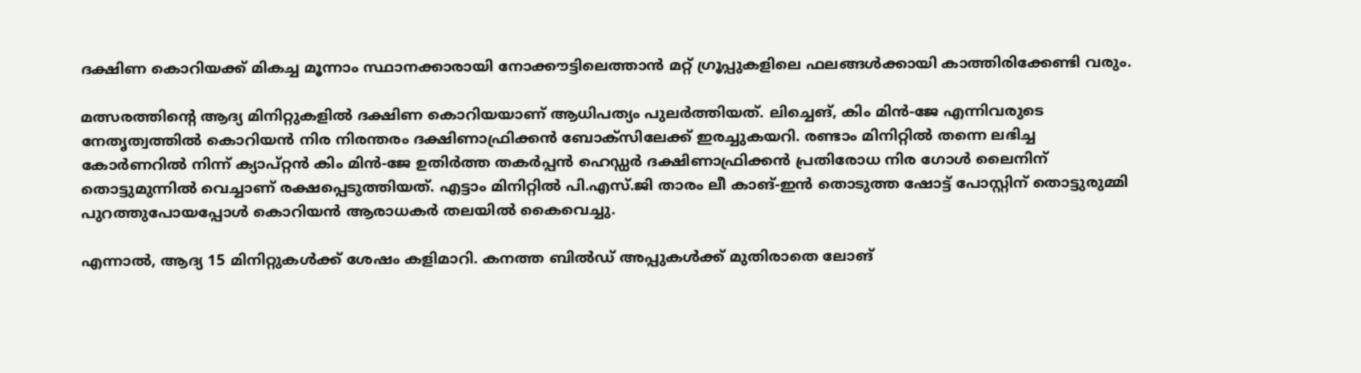ദക്ഷിണ കൊറിയക്ക് മികച്ച മൂന്നാം സ്ഥാനക്കാരായി നോക്കൗട്ടിലെത്താൻ മറ്റ് ഗ്രൂപ്പുകളിലെ ഫലങ്ങൾക്കായി കാത്തിരിക്കേണ്ടി വരും.

മത്സരത്തിന്റെ ആദ്യ മിനിറ്റുകളിൽ ദക്ഷിണ കൊറിയയാണ് ആധിപത്യം പുലർത്തിയത്. ലിച്ചെങ്, കിം മിൻ-ജേ എന്നിവരുടെ നേതൃത്വത്തിൽ കൊറിയൻ നിര നിരന്തരം ദക്ഷിണാഫ്രിക്കൻ ബോക്സിലേക്ക് ഇരച്ചുകയറി. രണ്ടാം മിനിറ്റിൽ തന്നെ ലഭിച്ച കോർണറിൽ നിന്ന് ക്യാപ്റ്റൻ കിം മിൻ-ജേ ഉതിർത്ത തകർപ്പൻ ഹെഡ്ഡർ ദക്ഷിണാഫ്രിക്കൻ പ്രതിരോധ നിര ഗോൾ ലൈനിന് തൊട്ടുമുന്നിൽ വെച്ചാണ് രക്ഷപ്പെടുത്തിയത്. എട്ടാം മിനിറ്റിൽ പി.എസ്.ജി താരം ലീ കാങ്-ഇൻ തൊടുത്ത ഷോട്ട് പോസ്റ്റിന് തൊട്ടുരുമ്മി പുറത്തുപോയപ്പോൾ കൊറിയൻ ആരാധകർ തലയിൽ കൈവെച്ചു.

എന്നാൽ, ആദ്യ 15 മിനിറ്റുകൾക്ക് ശേഷം കളിമാറി. കനത്ത ബിൽഡ് അപ്പുകൾക്ക് മുതിരാതെ ലോങ്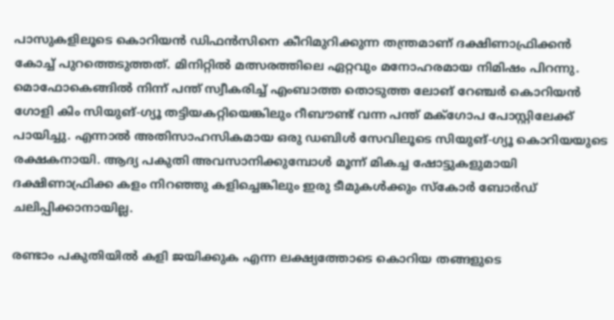പാസുകളിലൂടെ കൊറിയൻ ഡിഫൻസിനെ കീറിമുറിക്കുന്ന തന്ത്രമാണ് ദക്ഷിണാഫ്രിക്കൻ കോച്ച് പുറത്തെടുത്തത്. മിനിറ്റിൽ മത്സരത്തിലെ ഏറ്റവും മനോഹരമായ നിമിഷം പിറന്നു. മൊഫോകെങ്ങിൽ നിന്ന് പന്ത് സ്വീകരിച്ച് എംബാത്ത തൊടുത്ത ലോങ് റേഞ്ചർ കൊറിയൻ ഗോളി കിം സിയുങ്-ഗ്യൂ തട്ടിയകറ്റിയെങ്കിലും റീബൗണ്ട് വന്ന പന്ത് മക്ഗോപ പോസ്റ്റിലേക്ക് പായിച്ചു. എന്നാൽ അതിസാഹസികമായ ഒരു ഡബിൾ സേവിലൂടെ സിയുങ്-ഗ്യൂ കൊറിയയുടെ രക്ഷകനായി. ആദ്യ പകുതി അവസാനിക്കുമ്പോൾ മൂന്ന് മികച്ച ഷോട്ടുകളുമായി ദക്ഷിണാഫ്രിക്ക കളം നിറഞ്ഞു കളിച്ചെങ്കിലും ഇരു ടീമുകൾക്കും സ്കോർ ബോർഡ് ചലിപ്പിക്കാനായില്ല.

രണ്ടാം പകുതിയിൽ കളി ജയിക്കുക എന്ന ലക്ഷ്യത്തോടെ കൊറിയ തങ്ങളുടെ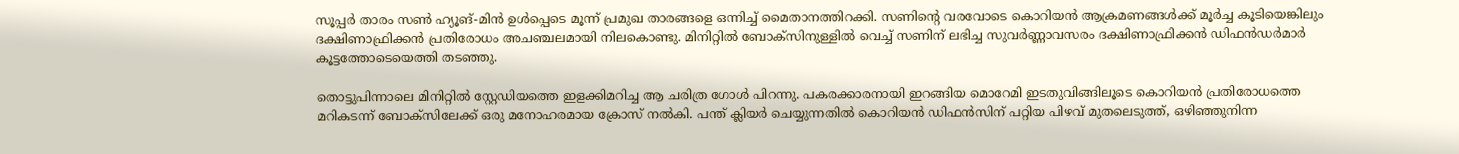സൂപ്പർ താരം സൺ ഹ്യൂങ്-മിൻ ഉൾപ്പെടെ മൂന്ന് പ്രമുഖ താരങ്ങളെ ഒന്നിച്ച് മൈതാനത്തിറക്കി. സണിന്റെ വരവോടെ കൊറിയൻ ആക്രമണങ്ങൾക്ക് മൂർച്ച കൂടിയെങ്കിലും ദക്ഷിണാഫ്രിക്കൻ പ്രതിരോധം അചഞ്ചലമായി നിലകൊണ്ടു. മിനിറ്റിൽ ബോക്സിനുള്ളിൽ വെച്ച് സണിന് ലഭിച്ച സുവർണ്ണാവസരം ദക്ഷിണാഫ്രിക്കൻ ഡിഫൻഡർമാർ കൂട്ടത്തോടെയെത്തി തടഞ്ഞു.

തൊട്ടുപിന്നാലെ മിനിറ്റിൽ സ്റ്റേഡിയത്തെ ഇളക്കിമറിച്ച ആ ചരിത്ര ഗോൾ പിറന്നു. പകരക്കാരനായി ഇറങ്ങിയ മൊറേമി ഇടതുവിങ്ങിലൂടെ കൊറിയൻ പ്രതിരോധത്തെ മറികടന്ന് ബോക്സിലേക്ക് ഒരു മനോഹരമായ ക്രോസ് നൽകി. പന്ത് ക്ലിയർ ചെയ്യുന്നതിൽ കൊറിയൻ ഡിഫൻസിന് പറ്റിയ പിഴവ് മുതലെടുത്ത്, ഒഴിഞ്ഞുനിന്ന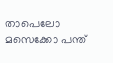താപെലോ മസെക്കോ പന്ത്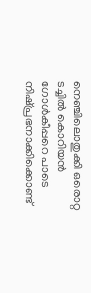നെഞ്ചിലൊതുക്കി ഒരൊറ്റ ടച്ചിൽ കൊറിയൻ ഗോൾകീപ്പറെ പാടെ നിഷ്പ്രഭനാക്കിക്കൊണ്ട്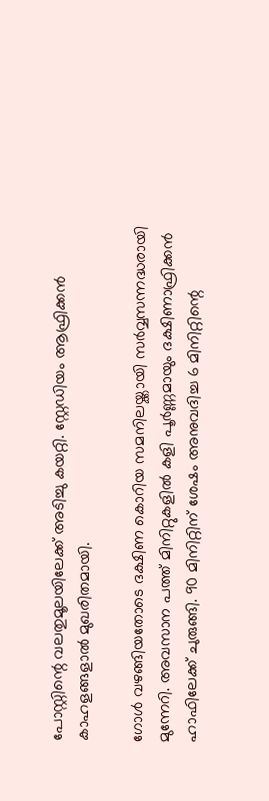പോസ്റ്റിന്റെ വലതുമൂലയിലേക്ക് അടിച്ചു കയറ്റി. സ്റ്റേഡിയം ആഫ്രിക്കൻ കാഹളങ്ങളാൽ മുഖരിതമായി.

ഗോൾ വഴങ്ങിയതോടെ ദക്ഷിണ കൊറിയ സമനിലയ്ക്കായി സർവ്വസന്നദ്ധരായി മുന്നേറി. അവസാന പത്ത് മിനിറ്റുകളിൽ കളി പൂർണ്ണമായും ദക്ഷിണാഫ്രിക്കൻ ഹാഫിലേക്ക് ചുരുങ്ങി. 90 മിനിറ്റിന് ശേഷം അനുവദിച്ച 6 മിനിറ്റിന്റെ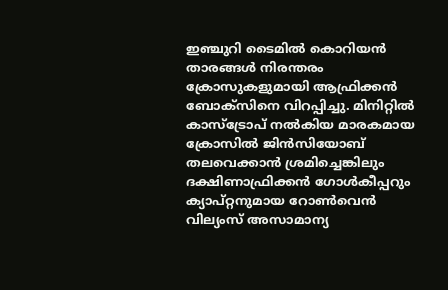ഇഞ്ചുറി ടൈമിൽ കൊറിയൻ താരങ്ങൾ നിരന്തരം ക്രോസുകളുമായി ആഫ്രിക്കൻ ബോക്സിനെ വിറപ്പിച്ചു. മിനിറ്റിൽ കാസ്ട്രോപ് നൽകിയ മാരകമായ ക്രോസിൽ ജിൻസിയോബ് തലവെക്കാൻ ശ്രമിച്ചെങ്കിലും ദക്ഷിണാഫ്രിക്കൻ ഗോൾകീപ്പറും ക്യാപ്റ്റനുമായ റോൺവെൻ വില്യംസ് അസാമാന്യ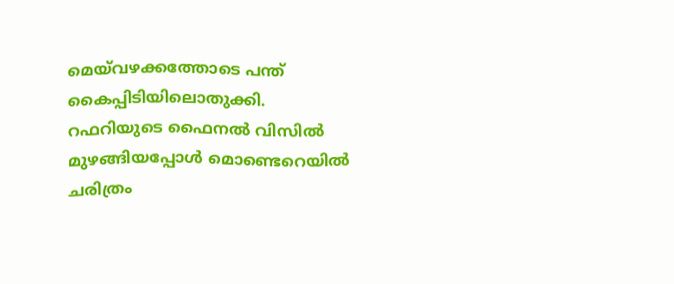മെയ്‌വഴക്കത്തോടെ പന്ത് കൈപ്പിടിയിലൊതുക്കി. റഫറിയുടെ ഫൈനൽ വിസിൽ മുഴങ്ങിയപ്പോൾ മൊണ്ടെറെയിൽ ചരിത്രം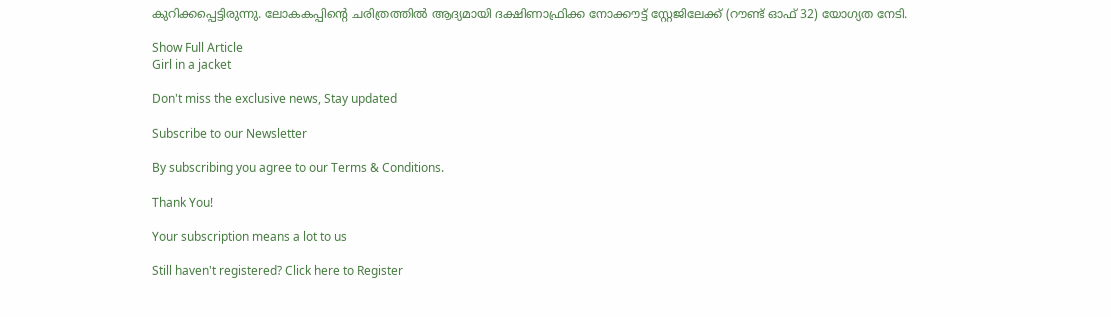കുറിക്കപ്പെട്ടിരുന്നു. ലോകകപ്പിന്റെ ചരിത്രത്തിൽ ആദ്യമായി ദക്ഷിണാഫ്രിക്ക നോക്കൗട്ട് സ്റ്റേജിലേക്ക് (റൗണ്ട് ഓഫ് 32) യോഗ്യത നേടി.

Show Full Article
Girl in a jacket

Don't miss the exclusive news, Stay updated

Subscribe to our Newsletter

By subscribing you agree to our Terms & Conditions.

Thank You!

Your subscription means a lot to us

Still haven't registered? Click here to Register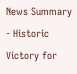News Summary - Historic Victory for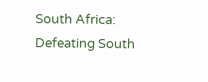South Africa: Defeating South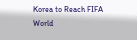Korea to Reach FIFA World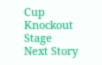Cup Knockout Stage
Next Story